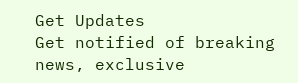Get Updates
Get notified of breaking news, exclusive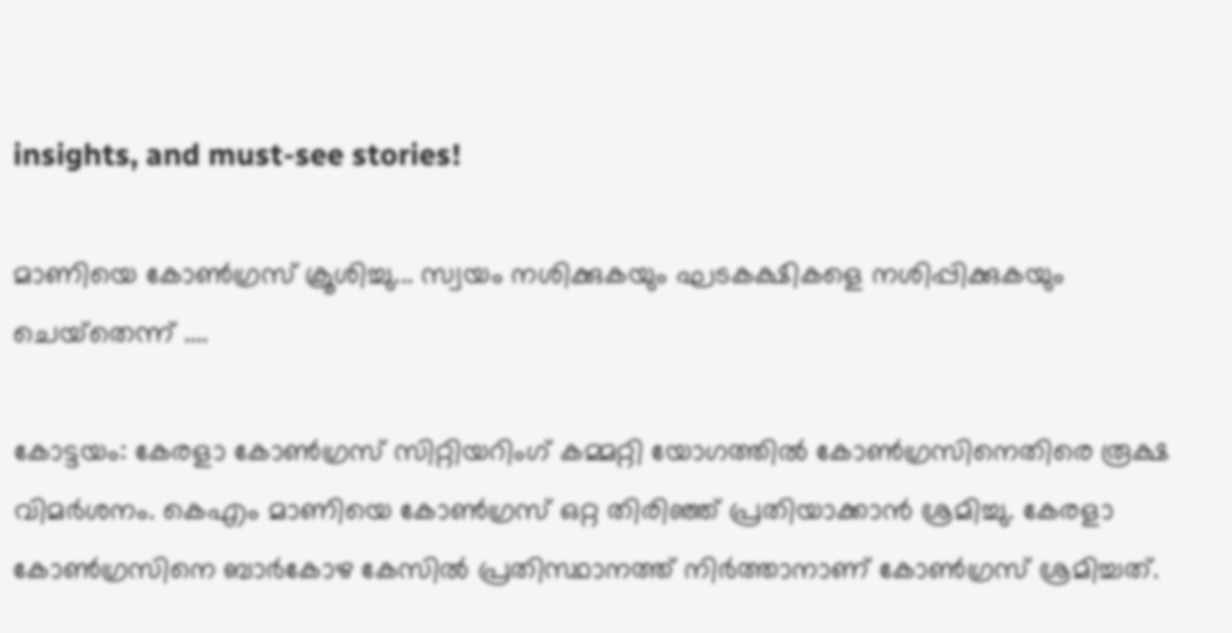insights, and must-see stories!

മാണിയെ കോണ്‍ഗ്രസ് ക്രൂശിച്ചു... സ്വയം നശിക്കുകയും ഘടകക്ഷികളെ നശിപ്പിക്കുകയും ചെയ്‌തെന്ന് ....

കോട്ടയം: കേരളാ കോണ്‍ഗ്രസ് സിറ്റിയറിംഗ് കമ്മറ്റി യോഗത്തില്‍ കോണ്‍ഗ്രസിനെതിരെ രൂക്ഷ വിമര്‍ശനം. കെഎം മാണിയെ കോണ്‍ഗ്രസ് ഒറ്റ തിരിഞ്ഞ് പ്രതിയാക്കാന്‍ ശ്രമിച്ചു. കേരളാ കോണ്‍ഗ്രസിനെ ബാര്‍കോഴ കേസില്‍ പ്രതിസ്ഥാനത്ത് നിര്‍ത്താനാണ് കോണ്‍ഗ്രസ് ശ്രമിച്ചത്.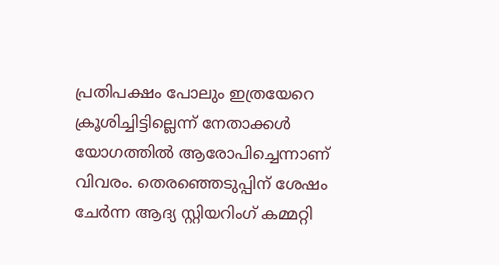പ്രതിപക്ഷം പോലും ഇത്രയേറെ ക്രൂശിച്ചിട്ടില്ലെന്ന് നേതാക്കള്‍ യോഗത്തില്‍ ആരോപിച്ചെന്നാണ് വിവരം. തെരഞ്ഞെടുപ്പിന് ശേഷം ചേര്‍ന്ന ആദ്യ സ്റ്റിയറിംഗ് കമ്മറ്റി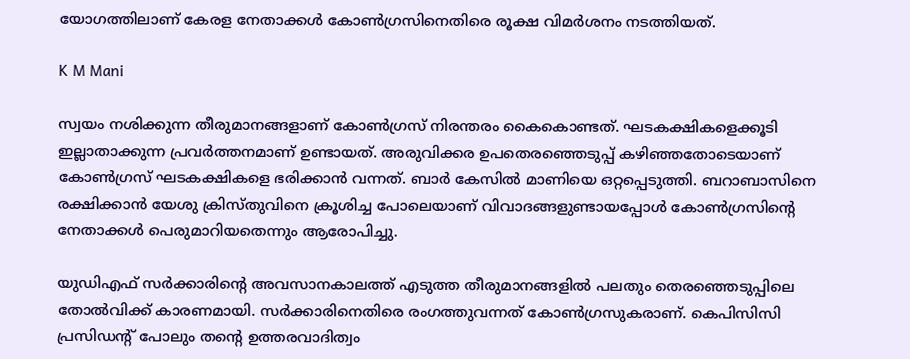യോഗത്തിലാണ് കേരള നേതാക്കള്‍ കോണ്‍ഗ്രസിനെതിരെ രൂക്ഷ വിമര്‍ശനം നടത്തിയത്.

K M Mani

സ്വയം നശിക്കുന്ന തീരുമാനങ്ങളാണ് കോണ്‍ഗ്രസ് നിരന്തരം കൈകൊണ്ടത്. ഘടകക്ഷികളെക്കൂടി ഇല്ലാതാക്കുന്ന പ്രവര്‍ത്തനമാണ് ഉണ്ടായത്. അരുവിക്കര ഉപതെരഞ്ഞെടുപ്പ് കഴിഞ്ഞതോടെയാണ് കോണ്‍ഗ്രസ് ഘടകക്ഷികളെ ഭരിക്കാന്‍ വന്നത്. ബാര്‍ കേസില്‍ മാണിയെ ഒറ്റപ്പെടുത്തി. ബറാബാസിനെ രക്ഷിക്കാന്‍ യേശു ക്രിസ്തുവിനെ ക്രൂശിച്ച പോലെയാണ് വിവാദങ്ങളുണ്ടായപ്പോള്‍ കോണ്‍ഗ്രസിന്റെ നേതാക്കള്‍ പെരുമാറിയതെന്നും ആരോപിച്ചു.

യുഡിഎഫ് സര്‍ക്കാരിന്റെ അവസാനകാലത്ത് എടുത്ത തീരുമാനങ്ങളില്‍ പലതും തെരഞ്ഞെടുപ്പിലെ തോല്‍വിക്ക് കാരണമായി. സര്‍ക്കാരിനെതിരെ രംഗത്തുവന്നത് കോണ്‍ഗ്രസുകരാണ്. കെപിസിസി പ്രസിഡന്റ് പോലും തന്റെ ഉത്തരവാദിത്വം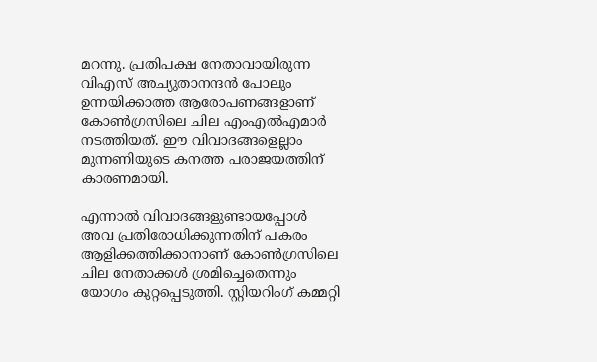മറന്നു. പ്രതിപക്ഷ നേതാവായിരുന്ന വിഎസ് അച്യുതാനന്ദന്‍ പോലും ഉന്നയിക്കാത്ത ആരോപണങ്ങളാണ് കോണ്‍ഗ്രസിലെ ചില എംഎല്‍എമാര്‍ നടത്തിയത്. ഈ വിവാദങ്ങളെല്ലാം മുന്നണിയുടെ കനത്ത പരാജയത്തിന് കാരണമായി.

എന്നാല്‍ വിവാദങ്ങളുണ്ടായപ്പോള്‍ അവ പ്രതിരോധിക്കുന്നതിന് പകരം ആളിക്കത്തിക്കാനാണ് കോണ്‍ഗ്രസിലെ ചില നേതാക്കള്‍ ശ്രമിച്ചെതെന്നും യോഗം കുറ്റപ്പെടുത്തി. സ്റ്റിയറിംഗ് കമ്മറ്റി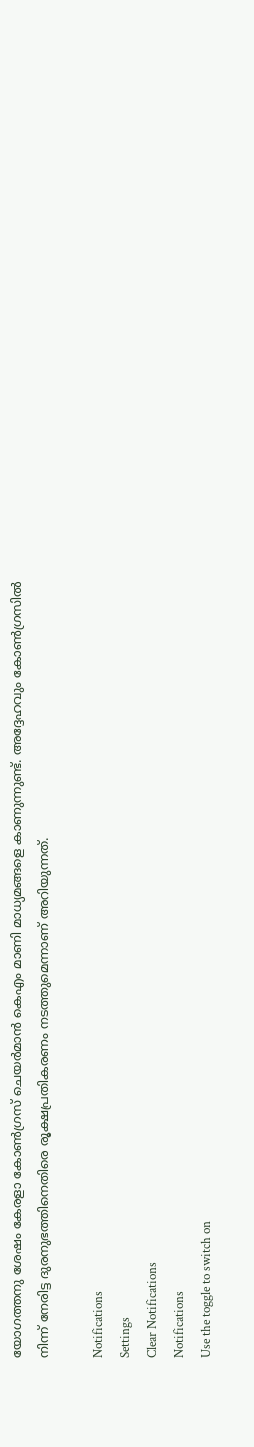യോഗത്തനു ശേഷം കേരളാ കോണ്‍ഗ്രസ് ചെയര്‍മാന്‍ കെഎം മാണി മാധ്യമങ്ങളെ കാണുന്നുണ്ട്. അദ്ദേഹവും കോണ്‍ഗ്രസില്‍ നിന്ന് നേരിട്ട ദുരനുഭത്തിനെതിരെ രൂക്ഷപ്രതികരണം നടത്തുമെന്നാണ് അറിയുന്നത്.

Notifications
Settings
Clear Notifications
Notifications
Use the toggle to switch on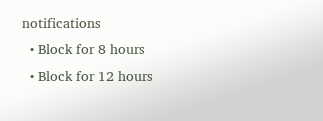notifications
  • Block for 8 hours
  • Block for 12 hours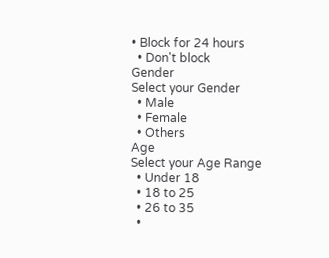• Block for 24 hours
  • Don't block
Gender
Select your Gender
  • Male
  • Female
  • Others
Age
Select your Age Range
  • Under 18
  • 18 to 25
  • 26 to 35
  •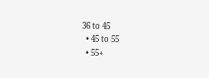36 to 45
  • 45 to 55
  • 55+